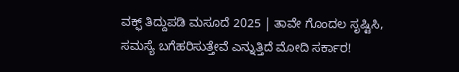ವಕ್ಫ್‌ ತಿದ್ದುಪಡಿ ಮಸೂದೆ 2025 | ತಾವೇ ಗೊಂದಲ ಸೃಷ್ಟಿಸಿ, ಸಮಸ್ಯೆ ಬಗೆಹರಿಸುತ್ತೇವೆ ಎನ್ನುತ್ತಿದೆ ಮೋದಿ ಸರ್ಕಾರ!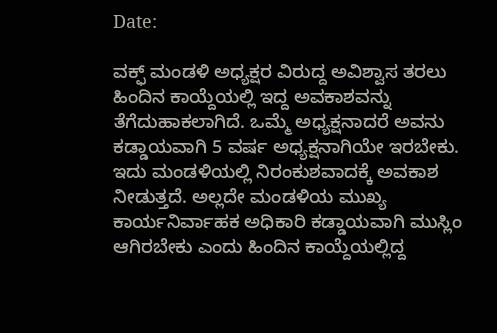Date:

ವಕ್ಫ್‌ ಮಂಡಳಿ ಅಧ್ಯಕ್ಷರ ವಿರುದ್ದ ಅವಿಶ್ವಾಸ ತರಲು ಹಿಂದಿನ ಕಾಯ್ದೆಯಲ್ಲಿ ಇದ್ದ ಅವಕಾಶವನ್ನು ತೆಗೆದುಹಾಕಲಾಗಿದೆ. ಒಮ್ಮೆ ಅಧ್ಯಕ್ಷನಾದರೆ ಅವನು ಕಡ್ಡಾಯವಾಗಿ 5 ವರ್ಷ ಅಧ್ಯಕ್ಷನಾಗಿಯೇ ಇರಬೇಕು. ಇದು ಮಂಡಳಿಯಲ್ಲಿ ನಿರಂಕುಶವಾದಕ್ಕೆ ಅವಕಾಶ ನೀಡುತ್ತದೆ. ಅಲ್ಲದೇ ಮಂಡಳಿಯ ಮುಖ್ಯ ಕಾರ್ಯನಿರ್ವಾಹಕ ಅಧಿಕಾರಿ ಕಡ್ಡಾಯವಾಗಿ ಮುಸ್ಲಿಂ ಆಗಿರಬೇಕು ಎಂದು ಹಿಂದಿನ ಕಾಯ್ದೆಯಲ್ಲಿದ್ದ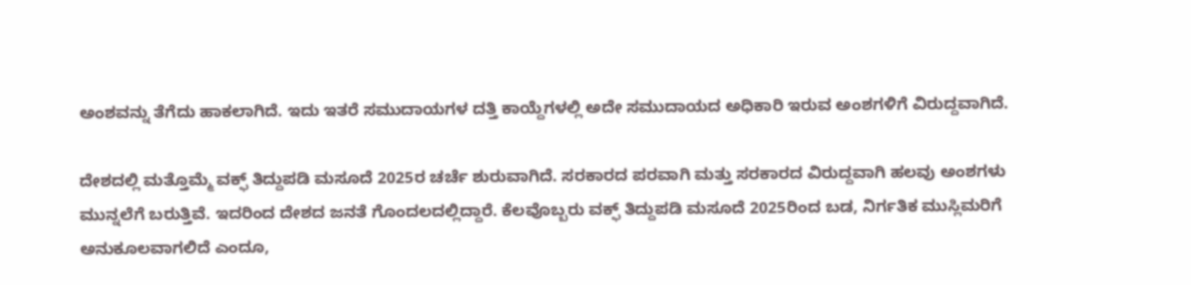ಅಂಶವನ್ನು ತೆಗೆದು ಹಾಕಲಾಗಿದೆ. ಇದು ಇತರೆ ಸಮುದಾಯಗಳ ದತ್ತಿ ಕಾಯ್ದೆಗಳಲ್ಲಿ ಅದೇ ಸಮುದಾಯದ ಅಧಿಕಾರಿ ಇರುವ ಅಂಶಗಳಿಗೆ ವಿರುದ್ದವಾಗಿದೆ.

ದೇಶದಲ್ಲಿ ಮತ್ತೊಮ್ಮೆ ವಕ್ಫ್‌ ತಿದ್ದುಪಡಿ ಮಸೂದೆ 2025ರ ಚರ್ಚೆ ಶುರುವಾಗಿದೆ. ಸರಕಾರದ ಪರವಾಗಿ ಮತ್ತು ಸರಕಾರದ ವಿರುದ್ದವಾಗಿ ಹಲವು ಅಂಶಗಳು ಮುನ್ನಲೆಗೆ ಬರುತ್ತಿವೆ. ಇದರಿಂದ ದೇಶದ ಜನತೆ ಗೊಂದಲದಲ್ಲಿದ್ದಾರೆ. ಕೆಲವೊಬ್ಬರು ವಕ್ಫ್‌ ತಿದ್ದುಪಡಿ ಮಸೂದೆ 2025ರಿಂದ ಬಡ, ನಿರ್ಗತಿಕ ಮುಸ್ಲಿಮರಿಗೆ ಅನುಕೂಲವಾಗಲಿದೆ ಎಂದೂ,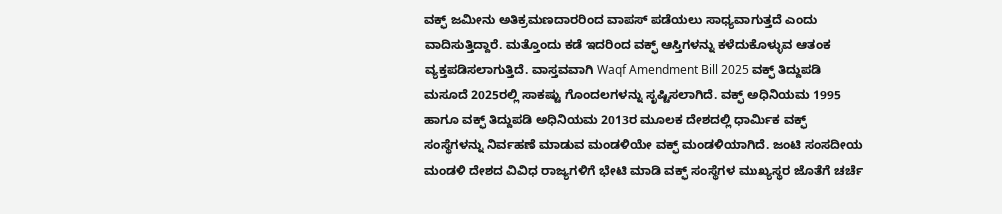ವಕ್ಫ್‌ ಜಮೀನು ಅತಿಕ್ರಮಣದಾರರಿಂದ ವಾಪಸ್ ಪಡೆಯಲು ಸಾಧ್ಯವಾಗುತ್ತದೆ ಎಂದು ವಾದಿಸುತ್ತಿದ್ದಾರೆ. ಮತ್ತೊಂದು ಕಡೆ ಇದರಿಂದ ವಕ್ಫ್‌ ಆಸ್ತಿಗಳನ್ನು ಕಳೆದುಕೊಳ್ಳುವ ಆತಂಕ ವ್ಯಕ್ತಪಡಿಸಲಾಗುತ್ತಿದೆ. ವಾಸ್ತವವಾಗಿ Waqf Amendment Bill 2025 ವಕ್ಫ್‌ ತಿದ್ದುಪಡಿ ಮಸೂದೆ 2025ರಲ್ಲಿ ಸಾಕಷ್ಟು ಗೊಂದಲಗಳನ್ನು ಸೃಷ್ಟಿಸಲಾಗಿದೆ. ವಕ್ಫ್‌ ಅಧಿನಿಯಮ 1995 ಹಾಗೂ ವಕ್ಫ್‌ ತಿದ್ದುಪಡಿ ಅಧಿನಿಯಮ 2013ರ ಮೂಲಕ ದೇಶದಲ್ಲಿ ಧಾರ್ಮಿಕ ವಕ್ಫ್‌ ಸಂಸ್ಥೆಗಳನ್ನು ನಿರ್ವಹಣೆ ಮಾಡುವ ಮಂಡಳಿಯೇ ವಕ್ಫ್‌ ಮಂಡಳಿಯಾಗಿದೆ. ಜಂಟಿ ಸಂಸದೀಯ ಮಂಡಳಿ ದೇಶದ ವಿವಿಧ ರಾಜ್ಯಗಳಿಗೆ ಭೇಟಿ ಮಾಡಿ ವಕ್ಫ್‌ ಸಂಸ್ಥೆಗಳ ಮುಖ್ಯಸ್ಥರ ಜೊತೆಗೆ ಚರ್ಚೆ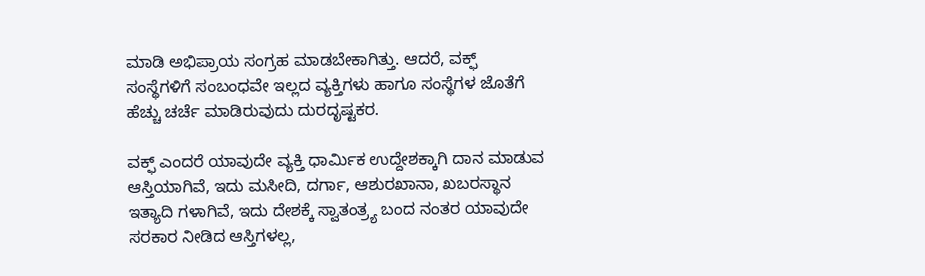ಮಾಡಿ ಅಭಿಪ್ರಾಯ ಸಂಗ್ರಹ ಮಾಡಬೇಕಾಗಿತ್ತು. ಆದರೆ, ವಕ್ಫ್‌ ಸಂಸ್ಥೆಗಳಿಗೆ ಸಂಬಂಧವೇ ಇಲ್ಲದ ವ್ಯಕ್ತಿಗಳು ಹಾಗೂ ಸಂಸ್ಥೆಗಳ ಜೊತೆಗೆ ಹೆಚ್ಚು ಚರ್ಚೆ ಮಾಡಿರುವುದು ದುರದೃಷ್ಟಕರ.

ವಕ್ಫ್‌ ಎಂದರೆ ಯಾವುದೇ ವ್ಯಕ್ತಿ ಧಾರ್ಮಿಕ ಉದ್ದೇಶಕ್ಕಾಗಿ ದಾನ ಮಾಡುವ ಆಸ್ತಿಯಾಗಿವೆ, ಇದು ಮಸೀದಿ, ದರ್ಗಾ, ಆಶುರಖಾನಾ, ಖಬರಸ್ಥಾನ ಇತ್ಯಾದಿ ಗಳಾಗಿವೆ, ಇದು ದೇಶಕ್ಕೆ ಸ್ವಾತಂತ್ರ್ಯ ಬಂದ ನಂತರ ಯಾವುದೇ ಸರಕಾರ ನೀಡಿದ ಆಸ್ತಿಗಳಲ್ಲ,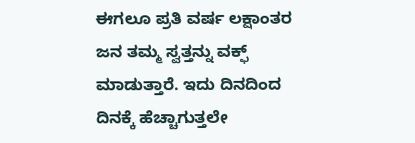ಈಗಲೂ ಪ್ರತಿ ವರ್ಷ ಲಕ್ಷಾಂತರ ಜನ ತಮ್ಮ ಸ್ವತ್ತನ್ನು ವಕ್ಫ್‌ ಮಾಡುತ್ತಾರೆ. ಇದು ದಿನದಿಂದ ದಿನಕ್ಕೆ ಹೆಚ್ಚಾಗುತ್ತಲೇ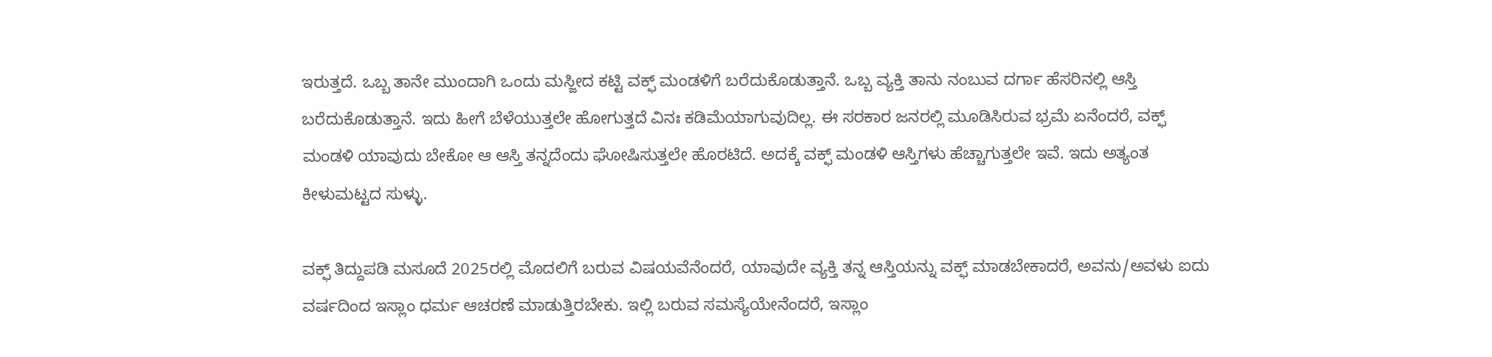ಇರುತ್ತದೆ. ಒಬ್ಬ ತಾನೇ ಮುಂದಾಗಿ ಒಂದು ಮಸ್ಜೀದ ಕಟ್ಟಿ ವಕ್ಫ್‌ ಮಂಡಳಿಗೆ ಬರೆದುಕೊಡುತ್ತಾನೆ. ಒಬ್ಬ ವ್ಯಕ್ತಿ ತಾನು ನಂಬುವ ದರ್ಗಾ ಹೆಸರಿನಲ್ಲಿ ಆಸ್ತಿ ಬರೆದುಕೊಡುತ್ತಾನೆ. ಇದು ಹೀಗೆ ಬೆಳೆಯುತ್ತಲೇ ಹೋಗುತ್ತದೆ ವಿನಃ ಕಡಿಮೆಯಾಗುವುದಿಲ್ಲ. ಈ ಸರಕಾರ ಜನರಲ್ಲಿ ಮೂಡಿಸಿರುವ ಭ್ರಮೆ ಏನೆಂದರೆ, ವಕ್ಫ್‌ ಮಂಡಳಿ ಯಾವುದು ಬೇಕೋ ಆ ಆಸ್ತಿ ತನ್ನದೆಂದು ಘೋಷಿಸುತ್ತಲೇ ಹೊರಟಿದೆ. ಅದಕ್ಕೆ ವಕ್ಫ್‌ ಮಂಡಳಿ ಆಸ್ತಿಗಳು ಹೆಚ್ಚಾಗುತ್ತಲೇ ಇವೆ. ಇದು ಅತ್ಯಂತ ಕೀಳುಮಟ್ಟದ ಸುಳ್ಳು.

ವಕ್ಫ್‌ ತಿದ್ದುಪಡಿ ಮಸೂದೆ 2025ರಲ್ಲಿ ಮೊದಲಿಗೆ ಬರುವ ವಿಷಯವೆನೆಂದರೆ, ಯಾವುದೇ ವ್ಯಕ್ತಿ ತನ್ನ ಆಸ್ತಿಯನ್ನು ವಕ್ಫ್‌ ಮಾಡಬೇಕಾದರೆ, ಅವನು/ಅವಳು ಐದು ವರ್ಷದಿಂದ ಇಸ್ಲಾಂ ಧರ್ಮ ಆಚರಣೆ ಮಾಡುತ್ತಿರಬೇಕು. ಇಲ್ಲಿ ಬರುವ ಸಮಸ್ಯೆಯೇನೆಂದರೆ, ಇಸ್ಲಾಂ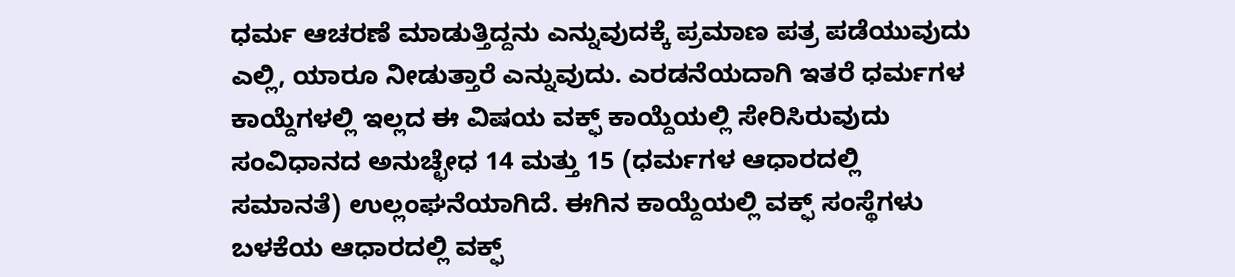ಧರ್ಮ ಆಚರಣೆ ಮಾಡುತ್ತಿದ್ದನು ಎನ್ನುವುದಕ್ಕೆ ಪ್ರಮಾಣ ಪತ್ರ ಪಡೆಯುವುದು ಎಲ್ಲಿ, ಯಾರೂ ನೀಡುತ್ತಾರೆ ಎನ್ನುವುದು. ಎರಡನೆಯದಾಗಿ ಇತರೆ ಧರ್ಮಗಳ ಕಾಯ್ದೆಗಳಲ್ಲಿ ಇಲ್ಲದ ಈ ವಿಷಯ ವಕ್ಫ್‌ ಕಾಯ್ದೆಯಲ್ಲಿ ಸೇರಿಸಿರುವುದು ಸಂವಿಧಾನದ ಅನುಚ್ಛೇಧ 14 ಮತ್ತು 15 (ಧರ್ಮಗಳ ಆಧಾರದಲ್ಲಿ ಸಮಾನತೆ) ಉಲ್ಲಂಘನೆಯಾಗಿದೆ. ಈಗಿನ ಕಾಯ್ದೆಯಲ್ಲಿ ವಕ್ಫ್‌ ಸಂಸ್ಥೆಗಳು ಬಳಕೆಯ ಆಧಾರದಲ್ಲಿ ವಕ್ಫ್‌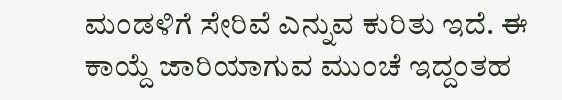ಮಂಡಳಿಗೆ ಸೇರಿವೆ ಎನ್ನುವ ಕುರಿತು ಇದೆ. ಈ ಕಾಯ್ದೆ ಜಾರಿಯಾಗುವ ಮುಂಚೆ ಇದ್ದಂತಹ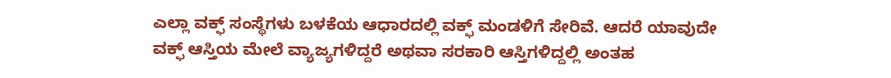ಎಲ್ಲಾ ವಕ್ಫ್‌ ಸಂಸ್ಥೆಗಳು ಬಳಕೆಯ ಆಧಾರದಲ್ಲಿ ವಕ್ಫ್‌ ಮಂಡಳಿಗೆ ಸೇರಿವೆ. ಆದರೆ ಯಾವುದೇ ವಕ್ಫ್‌ ಆಸ್ತಿಯ ಮೇಲೆ ವ್ಯಾಜ್ಯಗಳಿದ್ದರೆ ಅಥವಾ ಸರಕಾರಿ ಆಸ್ತಿಗಳಿದ್ದಲ್ಲಿ ಅಂತಹ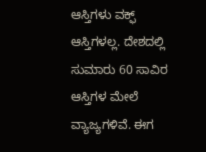ಆಸ್ತಿಗಳು ವಕ್ಫ್‌ ಆಸ್ತಿಗಳಲ್ಲ. ದೇಶದಲ್ಲಿ ಸುಮಾರು 60 ಸಾವಿರ ಆಸ್ತಿಗಳ ಮೇಲೆ ವ್ಯಾಜ್ಯಗಳಿವೆ. ಈಗ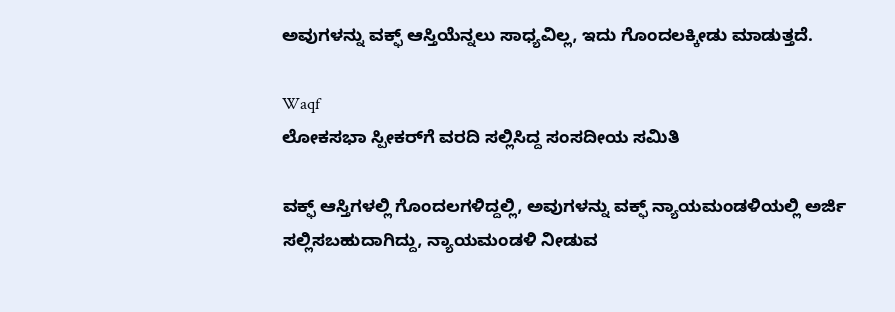ಅವುಗಳನ್ನು ವಕ್ಫ್‌ ಆಸ್ತಿಯೆನ್ನಲು ಸಾಧ್ಯವಿಲ್ಲ, ಇದು ಗೊಂದಲಕ್ಕೀಡು ಮಾಡುತ್ತದೆ.

Waqf
ಲೋಕಸಭಾ ಸ್ಪೀಕರ್‌ಗೆ ವರದಿ ಸಲ್ಲಿಸಿದ್ದ ಸಂಸದೀಯ ಸಮಿತಿ

ವಕ್ಫ್‌ ಆಸ್ತಿಗಳಲ್ಲಿ ಗೊಂದಲಗಳಿದ್ದಲ್ಲಿ, ಅವುಗಳನ್ನು ವಕ್ಫ್‌ ನ್ಯಾಯಮಂಡಳಿಯಲ್ಲಿ ಅರ್ಜಿ ಸಲ್ಲಿಸಬಹುದಾಗಿದ್ದು, ನ್ಯಾಯಮಂಡಳಿ ನೀಡುವ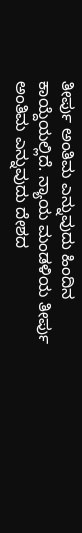ತೀರ್ಪು ಅಂತಿಮ ಎನ್ನುವುದು ಹಿಂದಿನ ಕಾಯ್ದೆಯಲ್ಲಿದೆ. ನ್ಯಾಯ ಮಂಡಳಿಯ ತೀರ್ಪು ಅಂತಿಮ ಎನ್ನುವುದು ದೇಶದ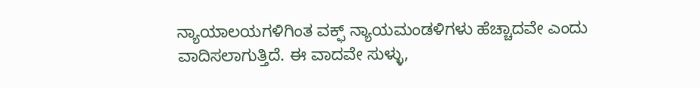ನ್ಯಾಯಾಲಯಗಳಿಗಿಂತ ವಕ್ಫ್‌ ನ್ಯಾಯಮಂಡಳಿಗಳು ಹೆಚ್ಚಾದವೇ ಎಂದು ವಾದಿಸಲಾಗುತ್ತಿದೆ. ಈ ವಾದವೇ ಸುಳ್ಳು,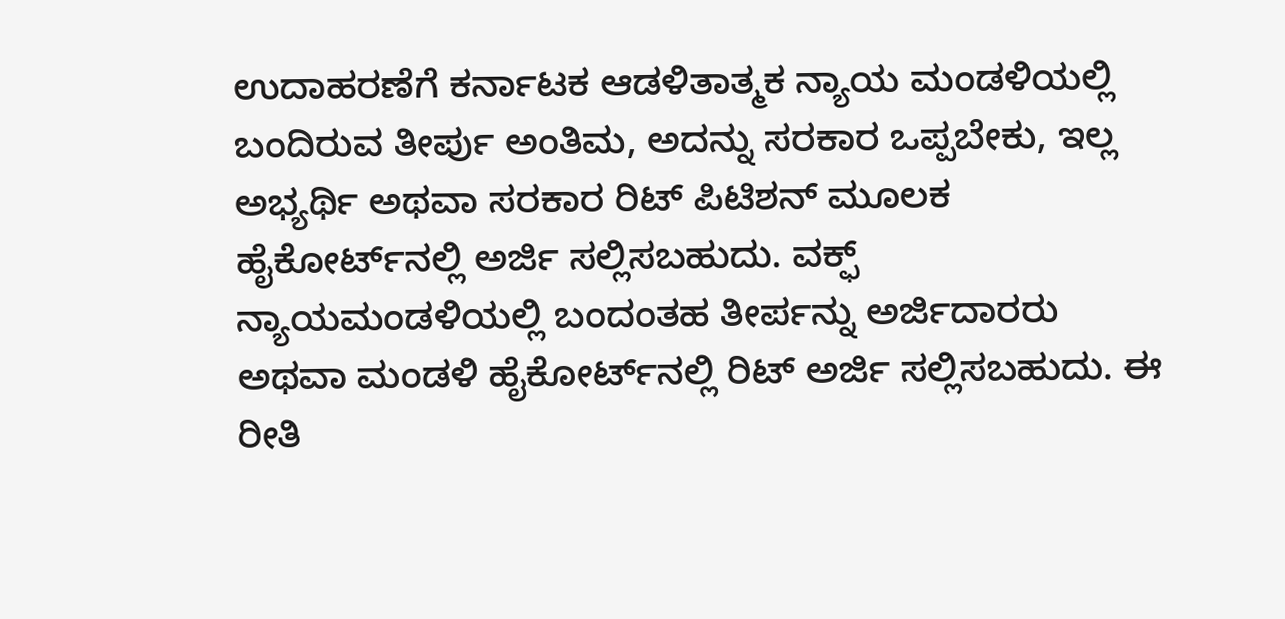ಉದಾಹರಣೆಗೆ ಕರ್ನಾಟಕ ಆಡಳಿತಾತ್ಮಕ ನ್ಯಾಯ ಮಂಡಳಿಯಲ್ಲಿ ಬಂದಿರುವ ತೀರ್ಪು ಅಂತಿಮ, ಅದನ್ನು ಸರಕಾರ ಒಪ್ಪಬೇಕು, ಇಲ್ಲ ಅಭ್ಯರ್ಥಿ ಅಥವಾ ಸರಕಾರ ರಿಟ್ ಪಿಟಿಶನ್ ಮೂಲಕ ಹೈಕೋರ್ಟ್‌ನಲ್ಲಿ ಅರ್ಜಿ ಸಲ್ಲಿಸಬಹುದು. ವಕ್ಫ್‌ ನ್ಯಾಯಮಂಡಳಿಯಲ್ಲಿ ಬಂದಂತಹ ತೀರ್ಪನ್ನು ಅರ್ಜಿದಾರರು ಅಥವಾ ಮಂಡಳಿ ಹೈಕೋರ್ಟ್‌ನಲ್ಲಿ ರಿಟ್ ಅರ್ಜಿ ಸಲ್ಲಿಸಬಹುದು. ಈ ರೀತಿ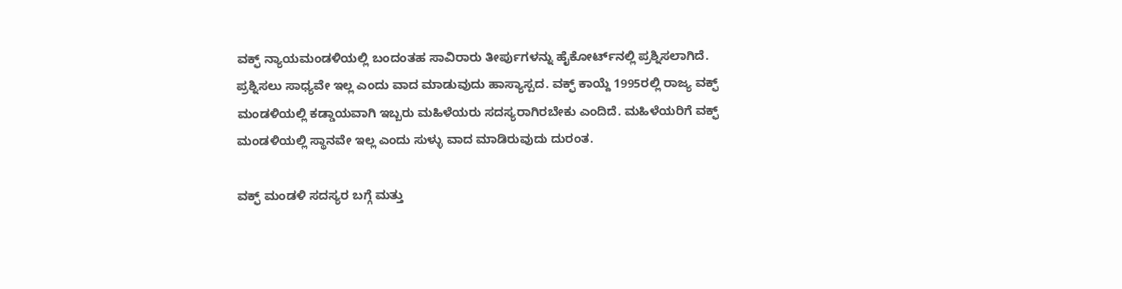ವಕ್ಫ್‌ ನ್ಯಾಯಮಂಡಳಿಯಲ್ಲಿ ಬಂದಂತಹ ಸಾವಿರಾರು ತೀರ್ಪುಗಳನ್ನು ಹೈಕೋರ್ಟ್‌ನಲ್ಲಿ ಪ್ರಶ್ನಿಸಲಾಗಿದೆ. ಪ್ರಶ್ನಿಸಲು ಸಾಧ್ಯವೇ ಇಲ್ಲ ಎಂದು ವಾದ ಮಾಡುವುದು ಹಾಸ್ಯಾಸ್ಪದ. ವಕ್ಫ್‌ ಕಾಯ್ದೆ 1995ರಲ್ಲಿ ರಾಜ್ಯ ವಕ್ಫ್‌ ಮಂಡಳಿಯಲ್ಲಿ ಕಡ್ಡಾಯವಾಗಿ ಇಬ್ಬರು ಮಹಿಳೆಯರು ಸದಸ್ಯರಾಗಿರಬೇಕು ಎಂದಿದೆ. ಮಹಿಳೆಯರಿಗೆ ವಕ್ಫ್‌ ಮಂಡಳಿಯಲ್ಲಿ ಸ್ಥಾನವೇ ಇಲ್ಲ ಎಂದು ಸುಳ್ಳು ವಾದ ಮಾಡಿರುವುದು ದುರಂತ.

ವಕ್ಫ್‌ ಮಂಡಳಿ ಸದಸ್ಯರ ಬಗ್ಗೆ ಮತ್ತು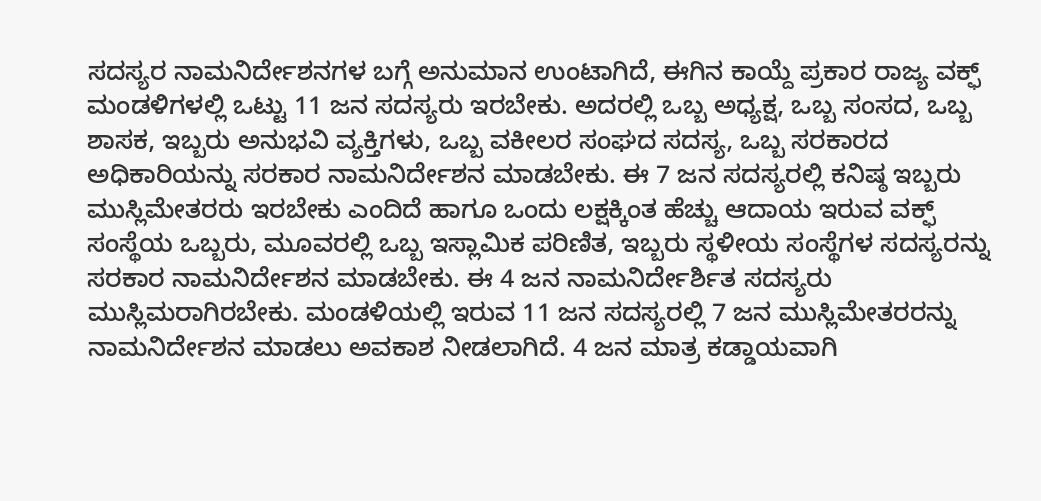ಸದಸ್ಯರ ನಾಮನಿರ್ದೇಶನಗಳ ಬಗ್ಗೆ ಅನುಮಾನ ಉಂಟಾಗಿದೆ, ಈಗಿನ ಕಾಯ್ದೆ ಪ್ರಕಾರ ರಾಜ್ಯ ವಕ್ಫ್‌ ಮಂಡಳಿಗಳಲ್ಲಿ ಒಟ್ಟು 11 ಜನ ಸದಸ್ಯರು ಇರಬೇಕು. ಅದರಲ್ಲಿ ಒಬ್ಬ ಅಧ್ಯಕ್ಷ, ಒಬ್ಬ ಸಂಸದ, ಒಬ್ಬ ಶಾಸಕ, ಇಬ್ಬರು ಅನುಭವಿ ವ್ಯಕ್ತಿಗಳು, ಒಬ್ಬ ವಕೀಲರ ಸಂಘದ ಸದಸ್ಯ, ಒಬ್ಬ ಸರಕಾರದ ಅಧಿಕಾರಿಯನ್ನು ಸರಕಾರ ನಾಮನಿರ್ದೇಶನ ಮಾಡಬೇಕು. ಈ 7 ಜನ ಸದಸ್ಯರಲ್ಲಿ ಕನಿಷ್ಠ ಇಬ್ಬರು ಮುಸ್ಲಿಮೇತರರು ಇರಬೇಕು ಎಂದಿದೆ ಹಾಗೂ ಒಂದು ಲಕ್ಷಕ್ಕಿಂತ ಹೆಚ್ಚು ಆದಾಯ ಇರುವ ವಕ್ಫ್‌ ಸಂಸ್ಥೆಯ ಒಬ್ಬರು, ಮೂವರಲ್ಲಿ ಒಬ್ಬ ಇಸ್ಲಾಮಿಕ ಪರಿಣಿತ, ಇಬ್ಬರು ಸ್ಥಳೀಯ ಸಂಸ್ಥೆಗಳ ಸದಸ್ಯರನ್ನು ಸರಕಾರ ನಾಮನಿರ್ದೇಶನ ಮಾಡಬೇಕು. ಈ 4 ಜನ ನಾಮನಿರ್ದೇರ್ಶಿತ ಸದಸ್ಯರು ಮುಸ್ಲಿಮರಾಗಿರಬೇಕು. ಮಂಡಳಿಯಲ್ಲಿ ಇರುವ 11 ಜನ ಸದಸ್ಯರಲ್ಲಿ 7 ಜನ ಮುಸ್ಲಿಮೇತರರನ್ನು ನಾಮನಿರ್ದೇಶನ ಮಾಡಲು ಅವಕಾಶ ನೀಡಲಾಗಿದೆ. 4 ಜನ ಮಾತ್ರ ಕಡ್ಡಾಯವಾಗಿ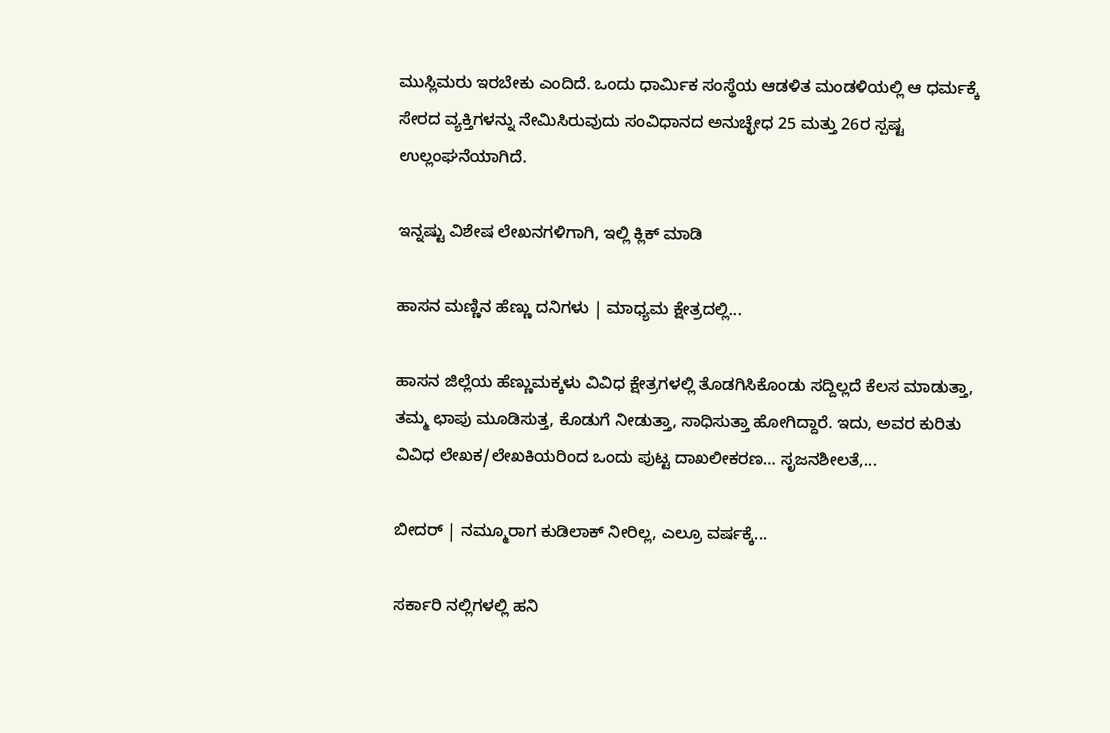ಮುಸ್ಲಿಮರು ಇರಬೇಕು ಎಂದಿದೆ. ಒಂದು ಧಾರ್ಮಿಕ ಸಂಸ್ಥೆಯ ಆಡಳಿತ ಮಂಡಳಿಯಲ್ಲಿ ಆ ಧರ್ಮಕ್ಕೆ ಸೇರದ ವ್ಯಕ್ತಿಗಳನ್ನು ನೇಮಿಸಿರುವುದು ಸಂವಿಧಾನದ ಅನುಚ್ಛೇಧ 25 ಮತ್ತು 26ರ ಸ್ಪಷ್ಟ ಉಲ್ಲಂಘನೆಯಾಗಿದೆ.

ಇನ್ನಷ್ಟು ವಿಶೇಷ ಲೇಖನಗಳಿಗಾಗಿ, ಇಲ್ಲಿ ಕ್ಲಿಕ್ ಮಾಡಿ

ಹಾಸನ ಮಣ್ಣಿನ ಹೆಣ್ಣು ದನಿಗಳು | ಮಾಧ್ಯಮ ಕ್ಷೇತ್ರದಲ್ಲಿ...

ಹಾಸನ ಜಿಲ್ಲೆಯ ಹೆಣ್ಣುಮಕ್ಕಳು ವಿವಿಧ ಕ್ಷೇತ್ರಗಳಲ್ಲಿ ತೊಡಗಿಸಿಕೊಂಡು ಸದ್ದಿಲ್ಲದೆ ಕೆಲಸ ಮಾಡುತ್ತಾ, ತಮ್ಮ ಛಾಪು ಮೂಡಿಸುತ್ತ, ಕೊಡುಗೆ ನೀಡುತ್ತಾ, ಸಾಧಿಸುತ್ತಾ ಹೋಗಿದ್ದಾರೆ. ಇದು, ಅವರ ಕುರಿತು ವಿವಿಧ ಲೇಖಕ/ಲೇಖಕಿಯರಿಂದ ಒಂದು ಪುಟ್ಟ ದಾಖಲೀಕರಣ… ಸೃಜನಶೀಲತೆ,...

ಬೀದರ್ | ನಮ್ಮೂರಾಗ ಕುಡಿಲಾಕ್ ನೀರಿಲ್ಲ, ಎಲ್ರೂ ವರ್ಷಕ್ಕೆ...

ಸರ್ಕಾರಿ ನಲ್ಲಿಗಳಲ್ಲಿ ಹನಿ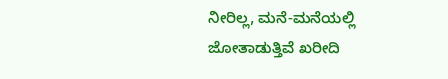ನೀರಿಲ್ಲ, ಮನೆ-ಮನೆಯಲ್ಲಿ ಜೋತಾಡುತ್ತಿವೆ ಖರೀದಿ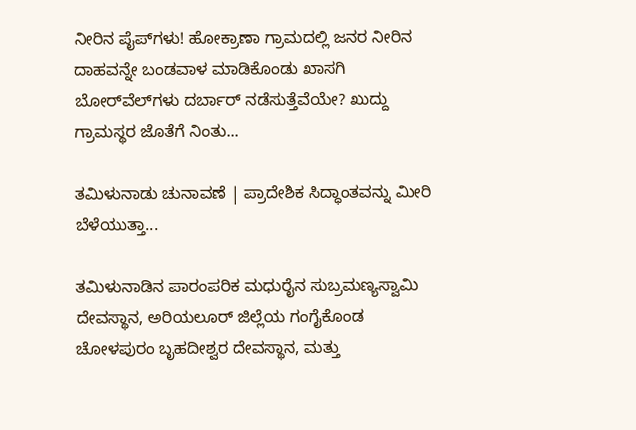ನೀರಿನ ಪೈಪ್‌ಗಳು! ಹೋಕ್ರಾಣಾ ಗ್ರಾಮದಲ್ಲಿ ಜನರ ನೀರಿನ ದಾಹವನ್ನೇ ಬಂಡವಾಳ ಮಾಡಿಕೊಂಡು ಖಾಸಗಿ ಬೋರ್‌ವೆಲ್‌ಗಳು ದರ್ಬಾರ್‌ ನಡೆಸುತ್ತೆವೆಯೇ? ಖುದ್ದು ಗ್ರಾಮಸ್ಥರ ಜೊತೆಗೆ ನಿಂತು...

ತಮಿಳುನಾಡು ಚುನಾವಣೆ | ಪ್ರಾದೇಶಿಕ ಸಿದ್ಧಾಂತವನ್ನು ಮೀರಿ ಬೆಳೆಯುತ್ತಾ...

ತಮಿಳುನಾಡಿನ ಪಾರಂಪರಿಕ ಮಧುರೈನ ಸುಬ್ರಮಣ್ಯಸ್ವಾಮಿ ದೇವಸ್ಥಾನ, ಅರಿಯಲೂರ್ ಜಿಲ್ಲೆಯ ಗಂಗೈಕೊಂಡ ಚೋಳಪುರಂ ಬೃಹದೀಶ್ವರ ದೇವಸ್ಥಾನ, ಮತ್ತು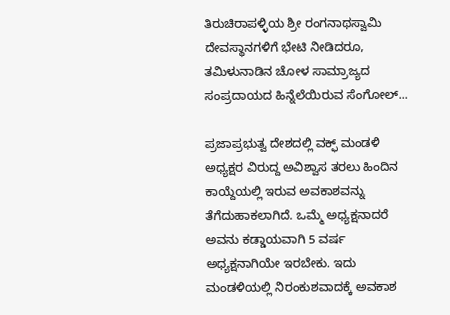ತಿರುಚಿರಾಪಳ್ಳಿಯ ಶ್ರೀ ರಂಗನಾಥಸ್ವಾಮಿ ದೇವಸ್ಥಾನಗಳಿಗೆ ಭೇಟಿ ನೀಡಿದರೂ, ತಮಿಳುನಾಡಿನ ಚೋಳ ಸಾಮ್ರಾಜ್ಯದ ಸಂಪ್ರದಾಯದ ಹಿನ್ನೆಲೆಯಿರುವ ಸೆಂಗೋಲ್...

ಪ್ರಜಾಪ್ರಭುತ್ವ ದೇಶದಲ್ಲಿ ವಕ್ಫ್‌ ಮಂಡಳಿ ಅಧ್ಯಕ್ಷರ ವಿರುದ್ದ ಅವಿಶ್ವಾಸ ತರಲು ಹಿಂದಿನ ಕಾಯ್ದೆಯಲ್ಲಿ ಇರುವ ಅವಕಾಶವನ್ನು ತೆಗೆದುಹಾಕಲಾಗಿದೆ. ಒಮ್ಮೆ ಅಧ್ಯಕ್ಷನಾದರೆ ಅವನು ಕಡ್ಡಾಯವಾಗಿ 5 ವರ್ಷ ಅಧ್ಯಕ್ಷನಾಗಿಯೇ ಇರಬೇಕು. ಇದು ಮಂಡಳಿಯಲ್ಲಿ ನಿರಂಕುಶವಾದಕ್ಕೆ ಅವಕಾಶ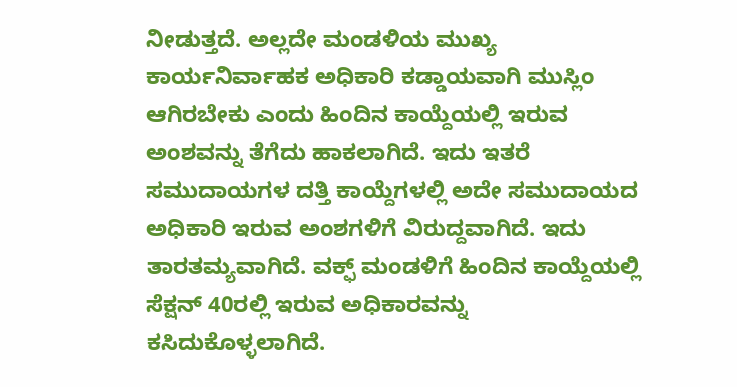ನೀಡುತ್ತದೆ. ಅಲ್ಲದೇ ಮಂಡಳಿಯ ಮುಖ್ಯ ಕಾರ್ಯನಿರ್ವಾಹಕ ಅಧಿಕಾರಿ ಕಡ್ಡಾಯವಾಗಿ ಮುಸ್ಲಿಂ ಆಗಿರಬೇಕು ಎಂದು ಹಿಂದಿನ ಕಾಯ್ದೆಯಲ್ಲಿ ಇರುವ ಅಂಶವನ್ನು ತೆಗೆದು ಹಾಕಲಾಗಿದೆ. ಇದು ಇತರೆ ಸಮುದಾಯಗಳ ದತ್ತಿ ಕಾಯ್ದೆಗಳಲ್ಲಿ ಅದೇ ಸಮುದಾಯದ ಅಧಿಕಾರಿ ಇರುವ ಅಂಶಗಳಿಗೆ ವಿರುದ್ದವಾಗಿದೆ. ಇದು ತಾರತಮ್ಯವಾಗಿದೆ. ವಕ್ಫ್‌ ಮಂಡಳಿಗೆ ಹಿಂದಿನ ಕಾಯ್ದೆಯಲ್ಲಿ ಸೆಕ್ಷನ್ 40ರಲ್ಲಿ ಇರುವ ಅಧಿಕಾರವನ್ನು ಕಸಿದುಕೊಳ್ಳಲಾಗಿದೆ.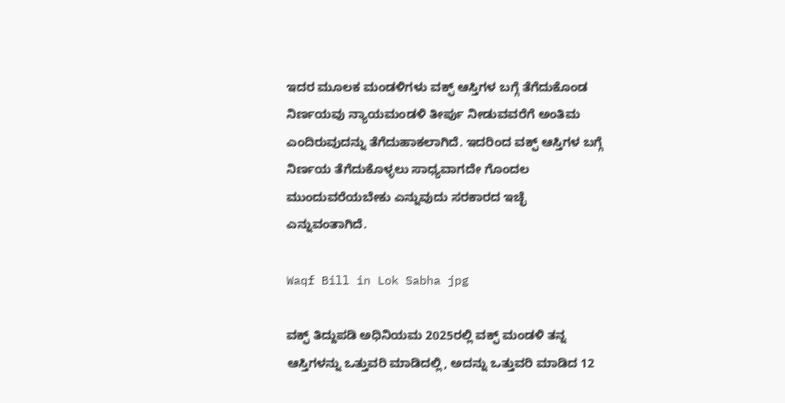ಇದರ ಮೂಲಕ ಮಂಡಳಿಗಳು ವಕ್ಫ್‌ ಆಸ್ತಿಗಳ ಬಗ್ಗೆ ತೆಗೆದುಕೊಂಡ ನಿರ್ಣಯವು ನ್ಯಾಯಮಂಡಳಿ ತೀರ್ಪು ನೀಡುವವರೆಗೆ ಅಂತಿಮ ಎಂದಿರುವುದನ್ನು ತೆಗೆದುಹಾಕಲಾಗಿದೆ. ಇದರಿಂದ ವಕ್ಫ್‌ ಆಸ್ತಿಗಳ ಬಗ್ಗೆ ನಿರ್ಣಯ ತೆಗೆದುಕೊಳ್ಳಲು ಸಾಧ್ಯವಾಗದೇ ಗೊಂದಲ ಮುಂದುವರೆಯಬೇಕು ಎನ್ನುವುದು ಸರಕಾರದ ಇಚ್ಛೆ ಎನ್ನುವಂತಾಗಿದೆ.

Waqf Bill in Lok Sabha jpg

ವಕ್ಫ್‌ ತಿದ್ದುಪಡಿ ಅಧಿನಿಯಮ 2025ರಲ್ಲಿ ವಕ್ಫ್‌ ಮಂಡಳಿ ತನ್ನ ಆಸ್ತಿಗಳನ್ನು ಒತ್ತುವರಿ ಮಾಡಿದಲ್ಲಿ, ಅದನ್ನು ಒತ್ತುವರಿ ಮಾಡಿದ 12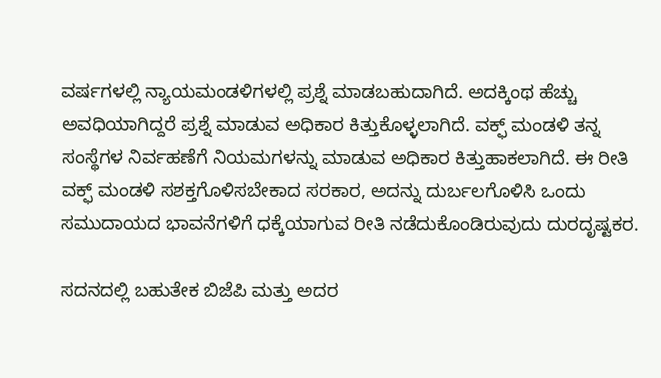ವರ್ಷಗಳಲ್ಲಿ ನ್ಯಾಯಮಂಡಳಿಗಳಲ್ಲಿ ಪ್ರಶ್ನೆ ಮಾಡಬಹುದಾಗಿದೆ. ಅದಕ್ಕಿಂಥ ಹೆಚ್ಚು ಅವಧಿಯಾಗಿದ್ದರೆ ಪ್ರಶ್ನೆ ಮಾಡುವ ಅಧಿಕಾರ ಕಿತ್ತುಕೊಳ್ಳಲಾಗಿದೆ. ವಕ್ಫ್‌ ಮಂಡಳಿ ತನ್ನ ಸಂಸ್ಥೆಗಳ ನಿರ್ವಹಣೆಗೆ ನಿಯಮಗಳನ್ನು ಮಾಡುವ ಅಧಿಕಾರ ಕಿತ್ತುಹಾಕಲಾಗಿದೆ. ಈ ರೀತಿ ವಕ್ಫ್‌ ಮಂಡಳಿ ಸಶಕ್ತಗೊಳಿಸಬೇಕಾದ ಸರಕಾರ, ಅದನ್ನು ದುರ್ಬಲಗೊಳಿಸಿ ಒಂದು ಸಮುದಾಯದ ಭಾವನೆಗಳಿಗೆ ಧಕ್ಕೆಯಾಗುವ ರೀತಿ ನಡೆದುಕೊಂಡಿರುವುದು ದುರದೃಷ್ಟಕರ.

ಸದನದಲ್ಲಿ ಬಹುತೇಕ ಬಿಜೆಪಿ ಮತ್ತು ಅದರ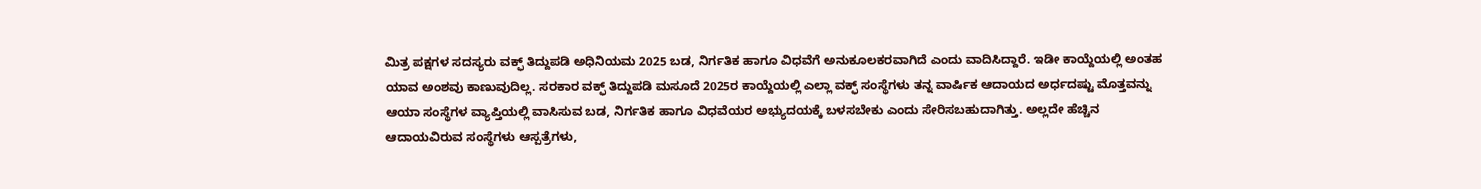ಮಿತ್ರ ಪಕ್ಷಗಳ ಸದಸ್ಯರು ವಕ್ಫ್‌ ತಿದ್ದುಪಡಿ ಅಧಿನಿಯಮ 2025 ಬಡ, ನಿರ್ಗತಿಕ ಹಾಗೂ ವಿಧವೆಗೆ ಅನುಕೂಲಕರವಾಗಿದೆ ಎಂದು ವಾದಿಸಿದ್ದಾರೆ. ಇಡೀ ಕಾಯ್ದೆಯಲ್ಲಿ ಅಂತಹ ಯಾವ ಅಂಶವು ಕಾಣುವುದಿಲ್ಲ. ಸರಕಾರ ವಕ್ಫ್‌ ತಿದ್ದುಪಡಿ ಮಸೂದೆ 2025ರ ಕಾಯ್ದೆಯಲ್ಲಿ ಎಲ್ಲಾ ವಕ್ಫ್‌ ಸಂಸ್ಥೆಗಳು ತನ್ನ ವಾರ್ಷಿಕ ಆದಾಯದ ಅರ್ಧದಷ್ಟು ಮೊತ್ತವನ್ನು ಆಯಾ ಸಂಸ್ಥೆಗಳ ವ್ಯಾಪ್ತಿಯಲ್ಲಿ ವಾಸಿಸುವ ಬಡ, ನಿರ್ಗತಿಕ ಹಾಗೂ ವಿಧವೆಯರ ಅಭ್ಯುದಯಕ್ಕೆ ಬಳಸಬೇಕು ಎಂದು ಸೇರಿಸಬಹುದಾಗಿತ್ತು. ಅಲ್ಲದೇ ಹೆಚ್ಚಿನ ಆದಾಯವಿರುವ ಸಂಸ್ಥೆಗಳು ಆಸ್ಪತ್ರೆಗಳು,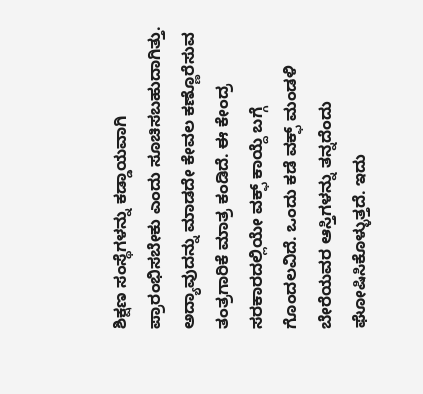ಶಿಕ್ಷಣ ಸಂಸ್ಥೆಗಳನ್ನು ಕಡ್ಡಾಯವಾಗಿ ಪ್ರಾರಂಭಿಸಬೇಕು ಎಂದು ಸೂಚಿಸಬಹುದಾಗಿತ್ತು. ಅದ್ಯಾವುದನ್ನು ಮಾಡದೇ ಕೇವಲ ಕಣ್ಣೊರೆಸುವ ತಂತ್ರಗಾರಿಕೆ ಮಾತ್ರ ಕಂಡಿದೆ. ಈ ಕೇಂದ್ರ ಸರಕಾರದಲ್ಲಿಯೇ ವಕ್ಫ್‌ ಕಾಯ್ದೆ ಬಗ್ಗೆ ಗೊಂದಲವಿದೆ. ಒಂದು ಕಡೆ ವಕ್ಫ್‌ ಮಂಡಳಿ ಬೇರೆಯವರ ಆಸ್ತಿಗಳನ್ನು ತನ್ನದೆಂದು ಘೋಷಿಸಿಕೊಳ್ಳುತ್ತದೆ. ಇದು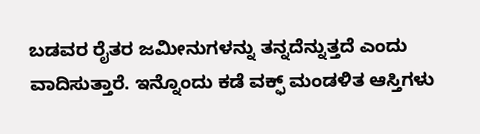ಬಡವರ ರೈತರ ಜಮೀನುಗಳನ್ನು ತನ್ನದೆನ್ನುತ್ತದೆ ಎಂದು ವಾದಿಸುತ್ತಾರೆ. ಇನ್ನೊಂದು ಕಡೆ ವಕ್ಫ್‌ ಮಂಡಳಿತ ಆಸ್ತಿಗಳು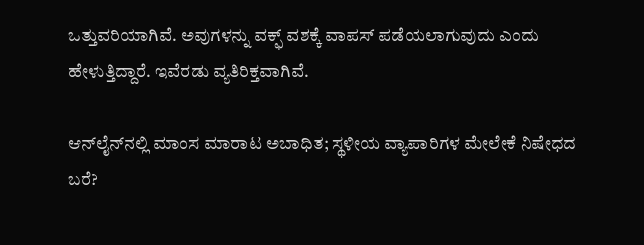ಒತ್ತುವರಿಯಾಗಿವೆ. ಅವುಗಳನ್ನು ವಕ್ಫ್‌ ವಶಕ್ಕೆ ವಾಪಸ್ ಪಡೆಯಲಾಗುವುದು ಎಂದು ಹೇಳುತ್ತಿದ್ದಾರೆ. ಇವೆರಡು ವ್ಯತಿರಿಕ್ತವಾಗಿವೆ.

ಆನ್‌ಲೈನ್‌ನಲ್ಲಿ ಮಾಂಸ ಮಾರಾಟ ಅಬಾಧಿತ; ಸ್ಥಳೀಯ ವ್ಯಾಪಾರಿಗಳ ಮೇಲೇಕೆ ನಿಷೇಧದ ಬರೆ?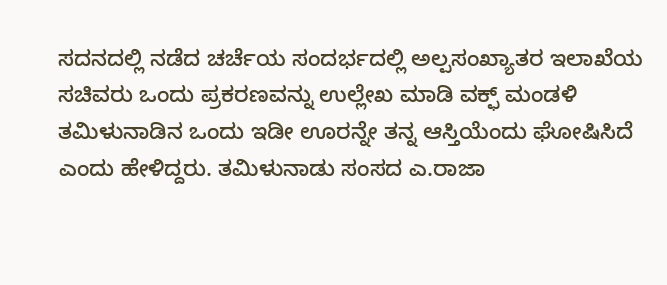ಸದನದಲ್ಲಿ ನಡೆದ ಚರ್ಚೆಯ ಸಂದರ್ಭದಲ್ಲಿ ಅಲ್ಪಸಂಖ್ಯಾತರ ಇಲಾಖೆಯ ಸಚಿವರು ಒಂದು ಪ್ರಕರಣವನ್ನು ಉಲ್ಲೇಖ ಮಾಡಿ ವಕ್ಫ್‌ ಮಂಡಳಿ ತಮಿಳುನಾಡಿನ ಒಂದು ಇಡೀ ಊರನ್ನೇ ತನ್ನ ಆಸ್ತಿಯೆಂದು ಘೋಷಿಸಿದೆ ಎಂದು ಹೇಳಿದ್ದರು. ತಮಿಳುನಾಡು ಸಂಸದ ಎ.ರಾಜಾ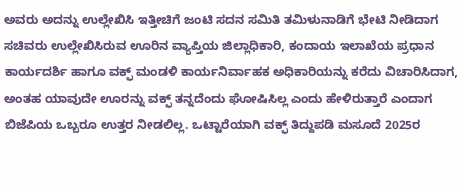ಅವರು ಅದನ್ನು ಉಲ್ಲೇಖಿಸಿ ಇತ್ತೀಚಿಗೆ ಜಂಟಿ ಸದನ ಸಮಿತಿ ತಮಿಳುನಾಡಿಗೆ ಭೇಟಿ ನೀಡಿದಾಗ ಸಚಿವರು ಉಲ್ಲೇಖಿಸಿರುವ ಊರಿನ ವ್ಯಾಪ್ತಿಯ ಜಿಲ್ಲಾಧಿಕಾರಿ, ಕಂದಾಯ ಇಲಾಖೆಯ ಪ್ರಧಾನ ಕಾರ್ಯದರ್ಶಿ ಹಾಗೂ ವಕ್ಫ್‌ ಮಂಡಳಿ ಕಾರ್ಯನಿರ್ವಾಹಕ ಅಧಿಕಾರಿಯನ್ನು ಕರೆದು ವಿಚಾರಿಸಿದಾಗ, ಅಂತಹ ಯಾವುದೇ ಊರನ್ನು ವಕ್ಫ್‌ ತನ್ನದೆಂದು ಘೋಷಿಸಿಲ್ಲ ಎಂದು ಹೇಳಿರುತ್ತಾರೆ ಎಂದಾಗ ಬಿಜೆಪಿಯ ಒಬ್ಬರೂ ಉತ್ತರ ನೀಡಲಿಲ್ಲ. ಒಟ್ಟಾರೆಯಾಗಿ ವಕ್ಫ್‌ ತಿದ್ದುಪಡಿ ಮಸೂದೆ 2025ರ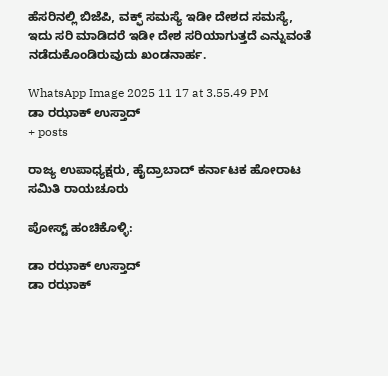ಹೆಸರಿನಲ್ಲಿ ಬಿಜೆಪಿ, ವಕ್ಫ್‌ ಸಮಸ್ಯೆ ಇಡೀ ದೇಶದ ಸಮಸ್ಯೆ, ಇದು ಸರಿ ಮಾಡಿದರೆ ಇಡೀ ದೇಶ ಸರಿಯಾಗುತ್ತದೆ ಎನ್ನುವಂತೆ ನಡೆದುಕೊಂಡಿರುವುದು ಖಂಡನಾರ್ಹ.

WhatsApp Image 2025 11 17 at 3.55.49 PM
ಡಾ ರಝಾಕ್‌ ಉಸ್ತಾದ್‌
+ posts

ರಾಜ್ಯ ಉಪಾಧ್ಯಕ್ಷರು, ಹೈದ್ರಾಬಾದ್‌ ಕರ್ನಾಟಕ ಹೋರಾಟ ಸಮಿತಿ ರಾಯಚೂರು

ಪೋಸ್ಟ್ ಹಂಚಿಕೊಳ್ಳಿ:

ಡಾ ರಝಾಕ್‌ ಉಸ್ತಾದ್‌
ಡಾ ರಝಾಕ್‌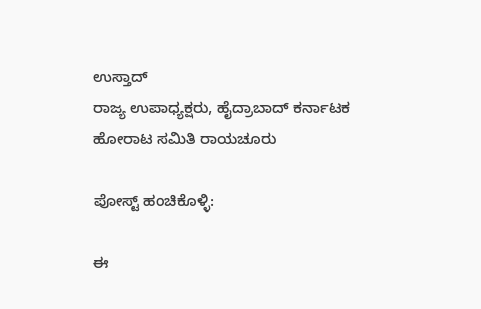ಉಸ್ತಾದ್‌
ರಾಜ್ಯ ಉಪಾಧ್ಯಕ್ಷರು, ಹೈದ್ರಾಬಾದ್‌ ಕರ್ನಾಟಕ ಹೋರಾಟ ಸಮಿತಿ ರಾಯಚೂರು

ಪೋಸ್ಟ್ ಹಂಚಿಕೊಳ್ಳಿ:

ಈ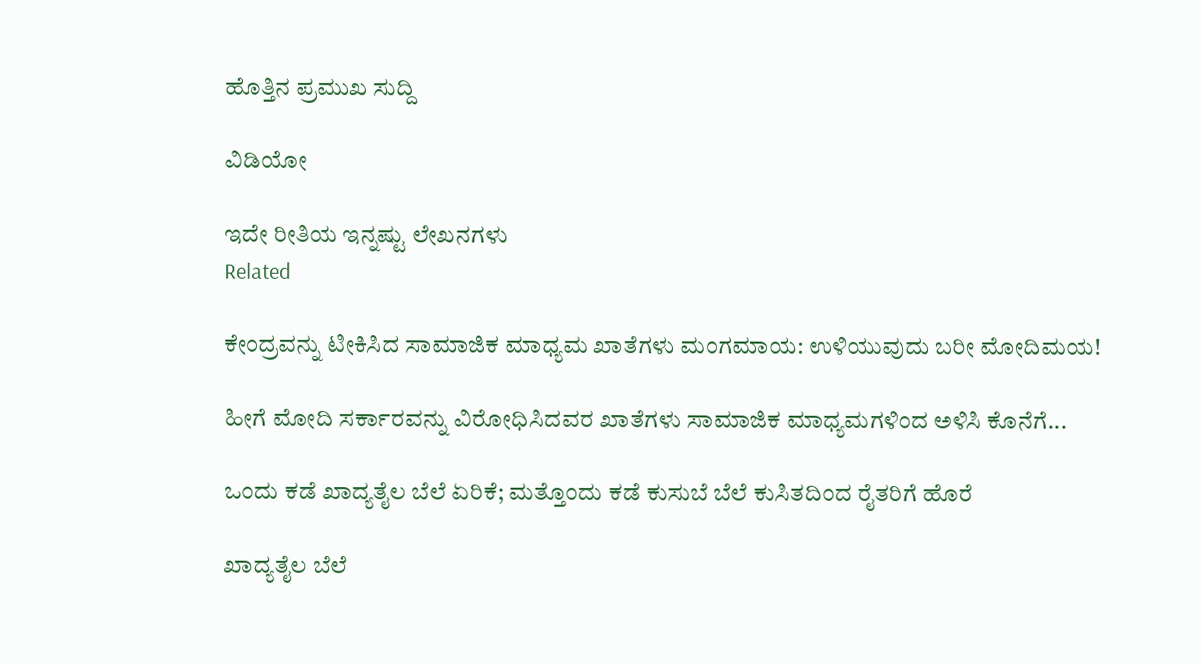ಹೊತ್ತಿನ ಪ್ರಮುಖ ಸುದ್ದಿ

ವಿಡಿಯೋ

ಇದೇ ರೀತಿಯ ಇನ್ನಷ್ಟು ಲೇಖನಗಳು
Related

ಕೇಂದ್ರವನ್ನು ಟೀಕಿಸಿದ ಸಾಮಾಜಿಕ ಮಾಧ್ಯಮ ಖಾತೆಗಳು ಮಂಗಮಾಯ: ಉಳಿಯುವುದು ಬರೀ ಮೋದಿಮಯ!

ಹೀಗೆ ಮೋದಿ ಸರ್ಕಾರವನ್ನು ವಿರೋಧಿಸಿದವರ ಖಾತೆಗಳು ಸಾಮಾಜಿಕ ಮಾಧ್ಯಮಗಳಿಂದ ಅಳಿಸಿ ಕೊನೆಗೆ...

ಒಂದು ಕಡೆ ಖಾದ್ಯತೈಲ ಬೆಲೆ ಏರಿಕೆ; ಮತ್ತೊಂದು ಕಡೆ ಕುಸುಬೆ ಬೆಲೆ ಕುಸಿತದಿಂದ ರೈತರಿಗೆ ಹೊರೆ

ಖಾದ್ಯತೈಲ ಬೆಲೆ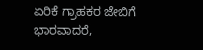ಏರಿಕೆ ಗ್ರಾಹಕರ ಜೇಬಿಗೆ ಭಾರವಾದರೆ,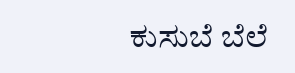ಕುಸುಬೆ ಬೆಲೆ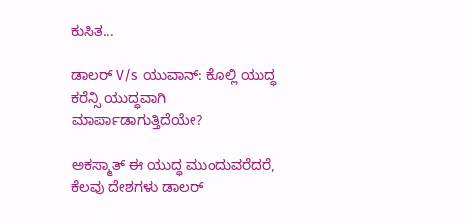ಕುಸಿತ...

ಡಾಲರ್ V/s ಯುವಾನ್: ಕೊಲ್ಲಿ ಯುದ್ಧ ಕರೆನ್ಸಿ ಯುದ್ಧವಾಗಿ ಮಾರ್ಪಾಡಾಗುತ್ತಿದೆಯೇ?

ಅಕಸ್ಮಾತ್ ಈ ಯುದ್ಧ ಮುಂದುವರೆದರೆ, ಕೆಲವು ದೇಶಗಳು ಡಾಲರ್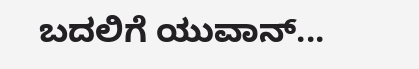ಬದಲಿಗೆ ಯುವಾನ್...